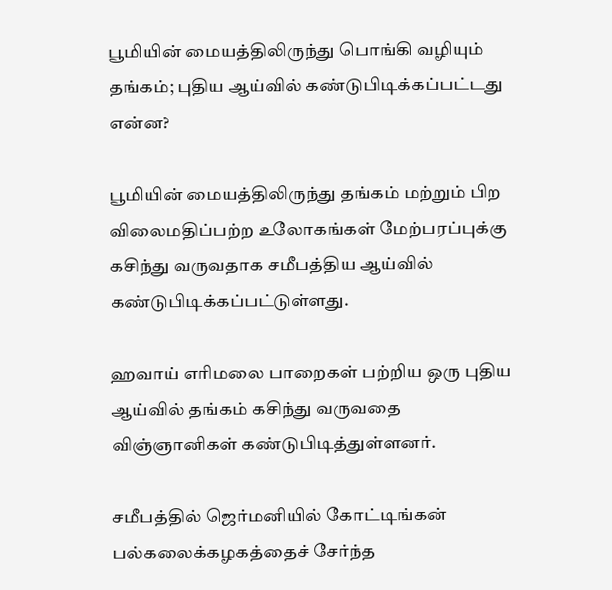பூமியின் மையத்திலிருந்து பொங்கி வழியும் தங்கம்; புதிய ஆய்வில் கண்டுபிடிக்கப்பட்டது என்ன?

பூமியின் மையத்திலிருந்து தங்கம் மற்றும் பிற விலைமதிப்பற்ற உலோகங்கள் மேற்பரப்புக்கு கசிந்து வருவதாக சமீபத்திய ஆய்வில் கண்டுபிடிக்கப்பட்டுள்ளது.

ஹவாய் எரிமலை பாறைகள் பற்றிய ஒரு புதிய ஆய்வில் தங்கம் கசிந்து வருவதை விஞ்ஞானிகள் கண்டுபிடித்துள்ளனர்.

சமீபத்தில் ஜெர்மனியில் கோட்டிங்கன் பல்கலைக்கழகத்தைச் சேர்ந்த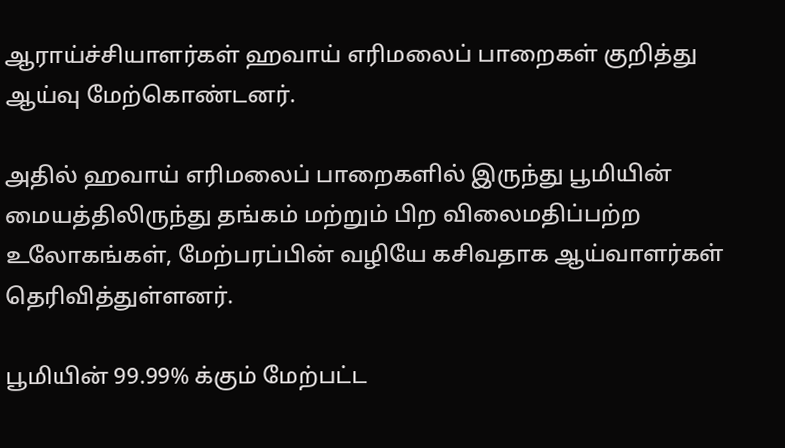ஆராய்ச்சியாளர்கள் ஹவாய் எரிமலைப் பாறைகள் குறித்து ஆய்வு மேற்கொண்டனர்.

அதில் ஹவாய் எரிமலைப் பாறைகளில் இருந்து பூமியின் மையத்திலிருந்து தங்கம் மற்றும் பிற விலைமதிப்பற்ற உலோகங்கள், மேற்பரப்பின் வழியே கசிவதாக ஆய்வாளர்கள் தெரிவித்துள்ளனர்.

பூமியின் 99.99% க்கும் மேற்பட்ட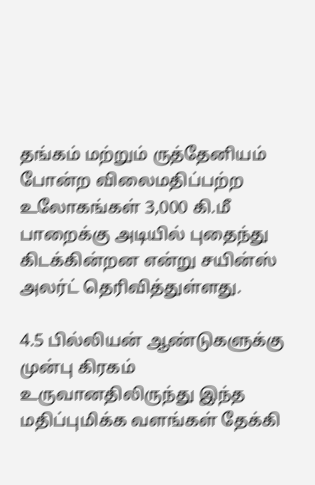தங்கம் மற்றும் ருத்தேனியம் போன்ற விலைமதிப்பற்ற உலோகங்கள் 3,000 கி.மீ பாறைக்கு அடியில் புதைந்து கிடக்கின்றன என்று சயின்ஸ் அலர்ட் தெரிவித்துள்ளது.

4.5 பில்லியன் ஆண்டுகளுக்கு முன்பு கிரகம் உருவானதிலிருந்து இந்த மதிப்புமிக்க வளங்கள் தேக்கி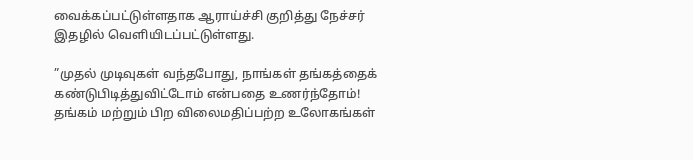வைக்கப்பட்டுள்ளதாக ஆராய்ச்சி குறித்து நேச்சர் இதழில் வெளியிடப்பட்டுள்ளது.

”முதல் முடிவுகள் வந்தபோது, நாங்கள் தங்கத்தைக் கண்டுபிடித்துவிட்டோம் என்பதை உணர்ந்தோம்! தங்கம் மற்றும் பிற விலைமதிப்பற்ற உலோகங்கள்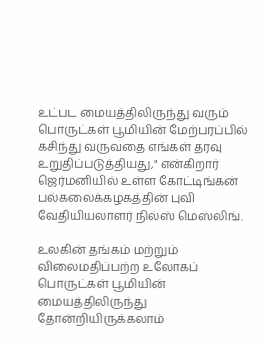உட்பட மையத்திலிருந்து வரும் பொருட்கள் பூமியின் மேற்பரப்பில் கசிந்து வருவதை எங்கள் தரவு உறுதிப்படுத்தியது," என்கிறார் ஜெர்மனியில் உள்ள கோட்டிங்கன் பல்கலைக்கழகத்தின் புவி வேதியியலாளர் நில்ஸ் மெஸ்லிங்.

உலகின் தங்கம் மற்றும் விலைமதிப்பற்ற உலோகப் பொருட்கள் பூமியின் மையத்திலிருந்து தோன்றியிருக்கலாம்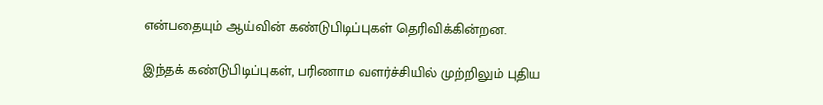என்பதையும் ஆய்வின் கண்டுபிடிப்புகள் தெரிவிக்கின்றன.

இந்தக் கண்டுபிடிப்புகள், பரிணாம வளர்ச்சியில் முற்றிலும் புதிய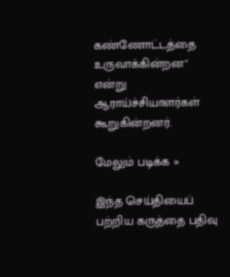கண்ணோட்டத்தை உருவாக்கின்றன" என்று ஆராய்ச்சியாளர்கள் கூறுகின்றனர்.

மேலும் படிக்க »

இந்த செய்தியைப் பற்றிய கருத்தை பதிவு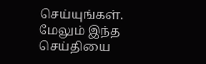செய்யுங்கள். மேலும் இந்த செய்தியை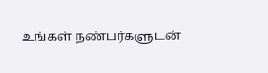உங்கள் நண்பர்களுடன்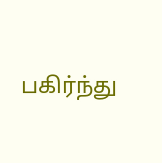பகிர்ந்து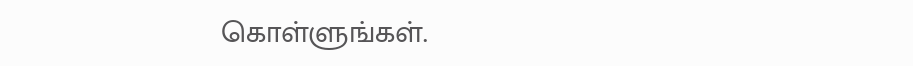கொள்ளுங்கள்.